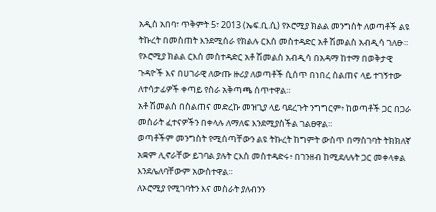አዲስ አበባ፣ ጥቅምት 5፣ 2013 (ኤፍ.ቢ.ሲ) የኦሮሚያ ክልል መንግስት ለወጣቶች ልዩ ትኩረት በመስጠት እንደሚሰራ የክልሉ ርእሰ መስተዳድር አቶ ሽመልስ አብዲሳ ገለፁ።
የኦሮሚያ ክልል ርእሰ መስተዳድር አቶ ሽመልስ አብዲሳ በአዳማ ከተማ በወቅታዊ ጉዳዮች እና በሀገራዊ ለውጡ ዙሪያ ለወጣቶች ሲሰጥ በነበረ ስልጠና ላይ ተገኝተው ለተሳታፊዎች ቀጣይ የስራ አቅጣጫ ሰጥተዋል።
አቶ ሽመልስ በስልጠና መድረኩ መዝጊያ ላይ ባደረጉት ንግግርም፥ ከወጣቶች ጋር በጋራ መስራት ፈተናዎችን በቀላሉ ለማለፍ እንደሚያስችል ገልፀዋል።
ወጣቶችም መንግስት የሚሰጣቸውን ልዩ ትኩረት ከግምት ውስጥ በማስገባት ትክክለኛ አቋም ሊኖራቸው ይገባል ያሉት ርእስ መስተዳድሩ፥ በገንዘብ ከሚደለሉት ጋር መቀላቀል እንደሌለባቸውም አውስተዋል።
ለኦሮሚያ የሚገባትን እና መስራት ያለብንን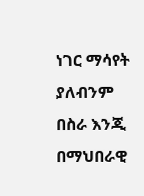ነገር ማሳየት ያለብንም በስራ እንጂ በማህበራዊ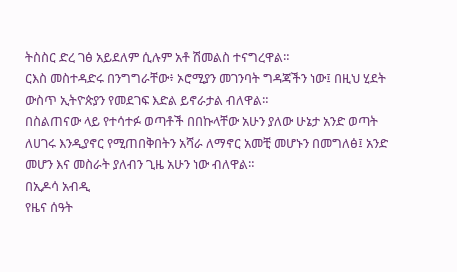ትስስር ድረ ገፅ አይደለም ሲሉም አቶ ሽመልስ ተናግረዋል።
ርእስ መስተዳድሩ በንግግራቸው፥ ኦሮሚያን መገንባት ግዳጃችን ነው፤ በዚህ ሂደት ውስጥ ኢትዮጵያን የመደገፍ እድል ይኖራታል ብለዋል።
በስልጠናው ላይ የተሳተፉ ወጣቶች በበኩላቸው አሁን ያለው ሁኔታ አንድ ወጣት ለሀገሩ እንዲያኖር የሚጠበቅበትን አሻራ ለማኖር አመቺ መሆኑን በመግለፅ፤ አንድ መሆን እና መስራት ያለብን ጊዜ አሁን ነው ብለዋል።
በኢዶሳ አብዲ
የዜና ሰዓት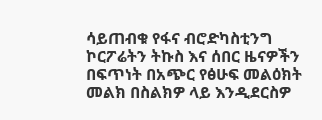ሳይጠብቁ የፋና ብሮድካስቲንግ ኮርፖሬትን ትኩስ እና ሰበር ዜናዎችን በፍጥነት በአጭር የፅሁፍ መልዕክት መልክ በስልክዎ ላይ እንዲደርስዎ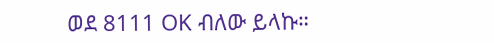ወደ 8111 OK ብለው ይላኩ።